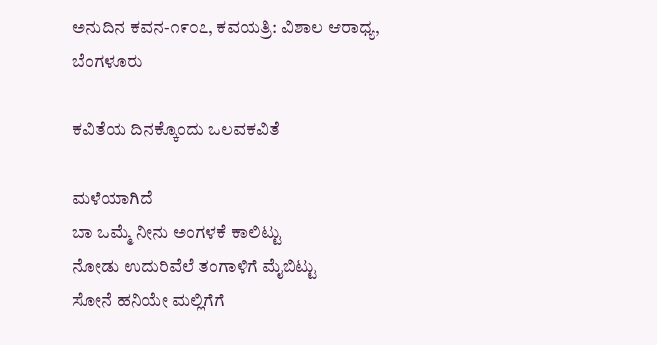ಅನುದಿನ ಕವನ-೧೯೦೭, ಕವಯತ್ರಿ: ವಿಶಾಲ ಆರಾಧ್ಯ, ಬೆಂಗಳೂರು

ಕವಿತೆಯ ದಿನಕ್ಕೊಂದು ಒಲವಕವಿತೆ

ಮಳೆಯಾಗಿದೆ
ಬಾ ಒಮ್ಮೆ ನೀನು ಅಂಗಳಕೆ ಕಾಲಿಟ್ಟು
ನೋಡು ಉದುರಿವೆಲೆ ತಂಗಾಳಿಗೆ ಮೈಬಿಟ್ಟು
ಸೋನೆ ಹನಿಯೇ ಮಲ್ಲಿಗೆಗೆ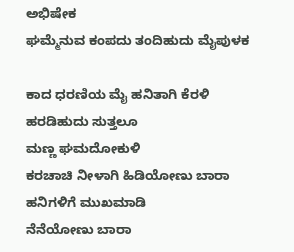ಅಭಿಷೇಕ
ಘಮ್ಮೆನುವ ಕಂಪದು ತಂದಿಹುದು ಮೈಪುಳಕ

ಕಾದ ಧರಣಿಯ ಮೈ ಹನಿತಾಗಿ ಕೆರಳಿ
ಹರಡಿಹುದು ಸುತ್ತಲೂ
ಮಣ್ಣ ಘಮದೋಕುಳಿ
ಕರಚಾಚಿ ನೀಳಾಗಿ ಹಿಡಿಯೋಣು ಬಾರಾ
ಹನಿಗಳಿಗೆ ಮುಖಮಾಡಿ
ನೆನೆಯೋಣು ಬಾರಾ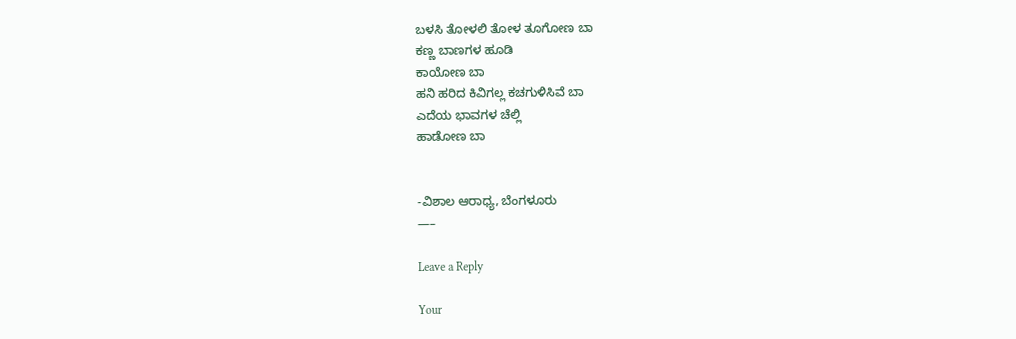ಬಳಸಿ ತೋಳಲಿ ತೋಳ ತೂಗೋಣ ಬಾ
ಕಣ್ಣ ಬಾಣಗಳ ಹೂಡಿ
ಕಾಯೋಣ ಬಾ
ಹನಿ ಹರಿದ ಕಿವಿಗಲ್ಲ ಕಚಗುಳಿಸಿವೆ ಬಾ
ಎದೆಯ ಭಾವಗಳ ಚೆಲ್ಲಿ
ಹಾಡೋಣ ಬಾ


-ವಿಶಾಲ ಆರಾಧ್ಯ, ಬೆಂಗಳೂರು
—–

Leave a Reply

Your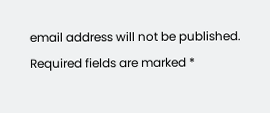email address will not be published. Required fields are marked *